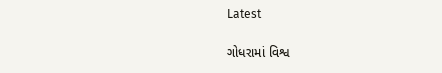Latest

ગોધરામાં વિશ્વ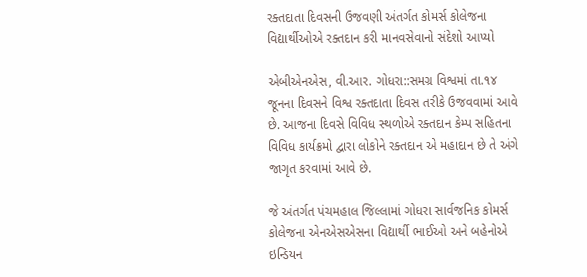રક્તદાતા દિવસની ઉજવણી અંતર્ગત કોમર્સ કોલેજના વિદ્યાર્થીઓએ રક્તદાન કરી માનવસેવાનો સંદેશો આપ્યો

એબીએનએસ, વી.આર. ગોધરા::સમગ્ર વિશ્વમાં તા.૧૪ જૂનના દિવસને વિશ્વ રક્તદાતા દિવસ તરીકે ઉજવવામાં આવે છે. આજના દિવસે વિવિધ સ્થળોએ રક્તદાન કેમ્પ સહિતના વિવિધ કાર્યક્રમો દ્વારા લોકોને રક્તદાન એ મહાદાન છે તે અંગે જાગૃત કરવામાં આવે છે.

જે અંતર્ગત પંચમહાલ જિલ્લામાં ગોધરા સાર્વજનિક કોમર્સ કોલેજના એનએસએસના વિદ્યાર્થી ભાઈઓ અને બહેનોએ ઇન્ડિયન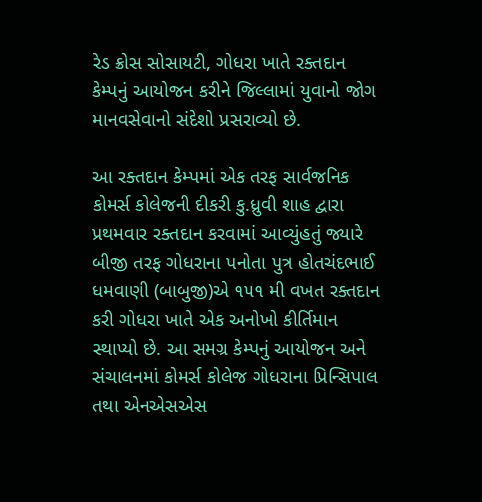રેડ ક્રોસ સોસાયટી, ગોધરા ખાતે રક્તદાન કેમ્પનું આયોજન કરીને જિલ્લામાં યુવાનો જોગ માનવસેવાનો સંદેશો પ્રસરાવ્યો છે.

આ રક્તદાન કેમ્પમાં એક તરફ સાર્વજનિક કોમર્સ કોલેજની દીકરી કુ.ધ્રુવી શાહ દ્વારા પ્રથમવાર રક્તદાન કરવામાં આવ્યુંહતું જ્યારે બીજી તરફ ગોધરાના પનોતા પુત્ર હોતચંદભાઈ ધમવાણી (બાબુજી)એ ૧૫૧ મી વખત રક્તદાન કરી ગોધરા ખાતે એક અનોખો કીર્તિમાન સ્થાપ્યો છે. આ સમગ્ર કેમ્પનું આયોજન અને સંચાલનમાં કોમર્સ કોલેજ ગોધરાના પ્રિન્સિપાલ તથા એનએસએસ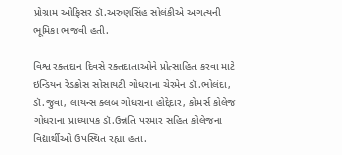પ્રોગ્રામ ઓફિસર ડૉ.અરુણસિંહ સોલંકીએ અગત્યની ભૂમિકા ભજવી હતી.

વિશ્વ રક્તદાન દિવસે રક્તદાતાઓને પ્રોત્સાહિત કરવા માટે ઇન્ડિયન રેડક્રોસ સોસાયટી ગોધરાના ચેરમેન ડૉ.ભોલંદા, ડૉ.જુવા, લાયન્સ ક્લબ ગોધરાના હોદ્દેદાર, કોમર્સ કોલેજ ગોધરાના પ્રાધ્યાપક ડૉ.ઉન્નતિ પરમાર સહિત કોલેજના વિદ્યાર્થીઓ ઉપસ્થિત રહ્યા હતા.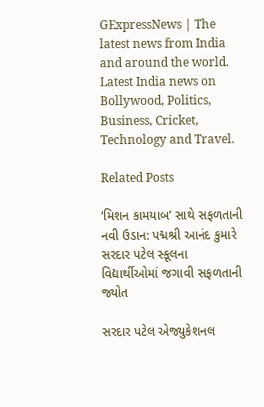GExpressNews | The latest news from India and around the world. Latest India news on Bollywood, Politics, Business, Cricket, Technology and Travel.

Related Posts

‘મિશન કામયાબ’ સાથે સફળતાની નવી ઉડાન: પદ્મશ્રી આનંદ કુમારે સરદાર પટેલ સ્કૂલના વિદ્યાર્થીઓમાં જગાવી સફળતાની જ્યોત

સરદાર પટેલ એજ્યુકેશનલ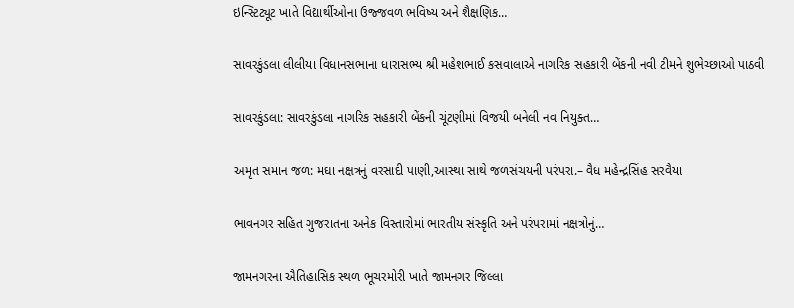ઇન્સ્ટિટ્યૂટ ખાતે વિદ્યાર્થીઓના ઉજ્જવળ ભવિષ્ય અને શૈક્ષણિક…

સાવરકુંડલા લીલીયા વિધાનસભાના ધારાસભ્ય શ્રી મહેશભાઈ કસવાલાએ નાગરિક સહકારી બેંકની નવી ટીમને શુભેચ્છાઓ પાઠવી

સાવરકુંડલા: સાવરકુંડલા નાગરિક સહકારી બેંકની ચૂંટણીમાં વિજયી બનેલી નવ નિયુક્ત…

અમૃત સમાન જળ: મઘા નક્ષત્રનું વરસાદી પાણી,આસ્થા સાથે જળસંચયની પરંપરા.– વૈધ મહેન્દ્રસિંહ સરવૈયા

ભાવનગર સહિત ગુજરાતના અનેક વિસ્તારોમાં ભારતીય સંસ્કૃતિ અને પરંપરામાં નક્ષત્રોનું…

જામનગરના ઐતિહાસિક સ્થળ ભૂચરમોરી ખાતે જામનગર જિલ્લા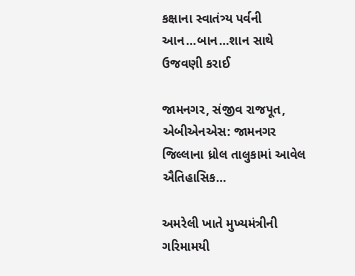કક્ષાના સ્વાતંત્ર્ય પર્વની આન…બાન…શાન સાથે ઉજવણી કરાઈ

જામનગર, સંજીવ રાજપૂત, એબીએનએસ: જામનગર જિલ્લાના ધ્રોલ તાલુકામાં આવેલ ઐતિહાસિક…

અમરેલી ખાતે મુખ્યમંત્રીની ગરિમામયી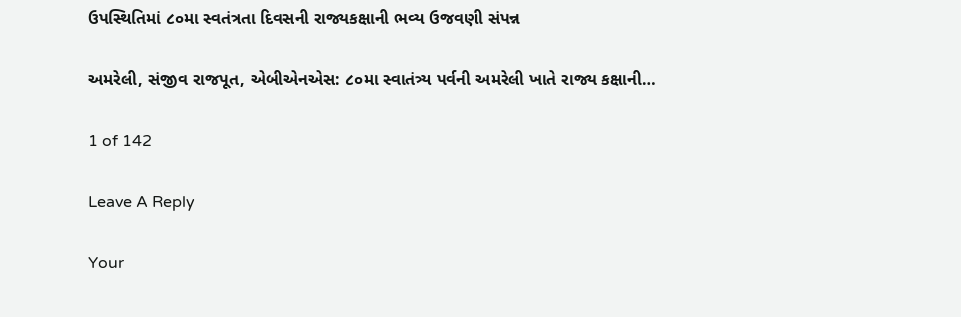ઉપસ્થિતિમાં ૮૦મા સ્વતંત્રતા દિવસની રાજ્યકક્ષાની ભવ્ય ઉજવણી સંપન્ન

અમરેલી, સંજીવ રાજપૂત, એબીએનએસ: ૮૦મા સ્વાતંત્ર્ય પર્વની અમરેલી ખાતે રાજ્ય કક્ષાની…

1 of 142

Leave A Reply

Your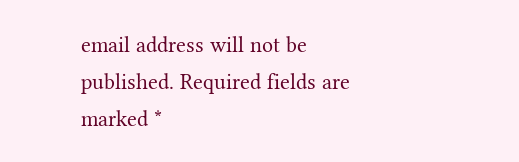email address will not be published. Required fields are marked *